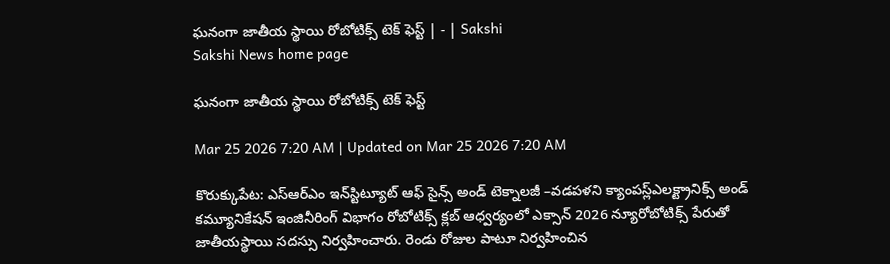ఘనంగా జాతీయ స్థాయి రోబోటిక్స్‌ టెక్‌ ఫెస్ట్‌ | - | Sakshi
Sakshi News home page

ఘనంగా జాతీయ స్థాయి రోబోటిక్స్‌ టెక్‌ ఫెస్ట్‌

Mar 25 2026 7:20 AM | Updated on Mar 25 2026 7:20 AM

కొరుక్కుపేట: ఎస్‌ఆర్‌ఎం ఇన్‌స్టిట్యూట్‌ ఆఫ్‌ సైన్స్‌ అండ్‌ టెక్నాలజీ –వడపళని క్యాంపస్ల్‌ఎలక్ట్రానిక్స్‌ అండ్‌ కమ్యూనికేషన్‌ ఇంజినీరింగ్‌ విభాగం రోబోటిక్స్‌ క్లబ్‌ ఆధ్వర్యంలో ఎక్సాన్‌ 2026 న్యూరోబోటిక్స్‌ పేరుతో జాతీయస్థాయి సదస్సు నిర్వహించారు. రెండు రోజుల పాటూ నిర్వహించిన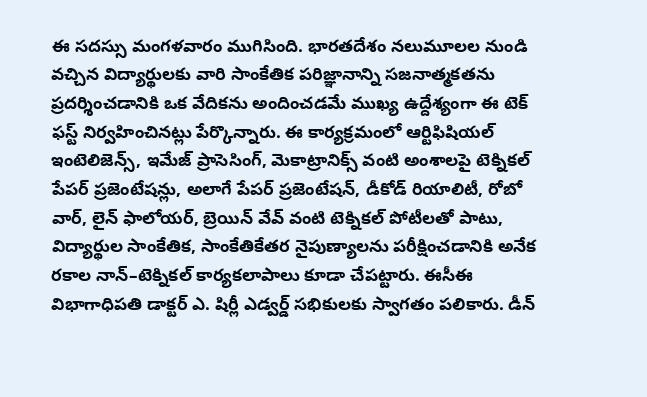ఈ సదస్సు మంగళవారం ముగిసింది. భారతదేశం నలుమూలల నుండి వచ్చిన విద్యార్థులకు వారి సాంకేతిక పరిజ్ఞానాన్ని సజనాత్మకతను ప్రదర్శించడానికి ఒక వేదికను అందించడమే ముఖ్య ఉద్దేశ్యంగా ఈ టెక్‌ ఫస్ట్‌ నిర్వహించినట్లు పేర్కొన్నారు. ఈ కార్యక్రమంలో ఆర్టిఫిషియల్‌ ఇంటెలిజెన్స్‌, ఇమేజ్‌ ప్రాసెసింగ్‌, మెకాట్రానిక్స్‌ వంటి అంశాలపై టెక్నికల్‌ పేపర్‌ ప్రజెంటేషన్లు, అలాగే పేపర్‌ ప్రజెంటేషన్‌, డీకోడ్‌ రియాలిటీ, రోబో వార్‌, లైన్‌ ఫాలోయర్‌, బ్రెయిన్‌ వేవ్‌ వంటి టెక్నికల్‌ పోటీలతో పాటు, విద్యార్థుల సాంకేతిక, సాంకేతికేతర నైపుణ్యాలను పరీక్షించడానికి అనేక రకాల నాన్‌–టెక్నికల్‌ కార్యకలాపాలు కూడా చేపట్టారు. ఈసీఈ విభాగాధిపతి డాక్టర్‌ ఎ. షిర్లీ ఎడ్వర్డ్‌ సభికులకు స్వాగతం పలికారు. డీన్‌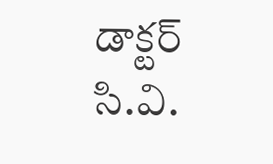డాక్టర్‌ సి.వి.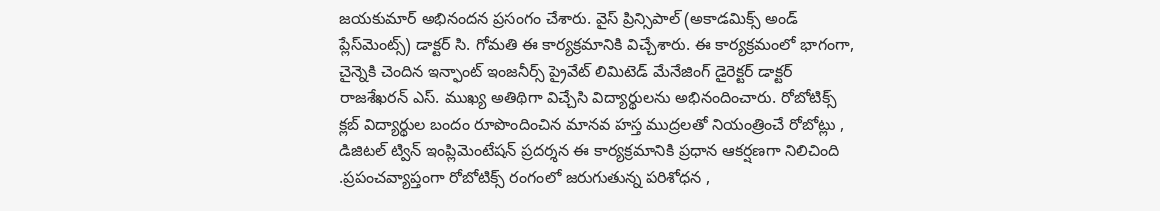జయకుమార్‌ అభినందన ప్రసంగం చేశారు. వైస్‌ ప్రిన్సిపాల్‌ (అకాడమిక్స్‌ అండ్‌ ప్లేస్‌మెంట్స్‌) డాక్టర్‌ సి. గోమతి ఈ కార్యక్రమానికి విచ్చేశారు. ఈ కార్యక్రమంలో భాగంగా, చైన్నెకి చెందిన ఇన్ఫాంట్‌ ఇంజనీర్స్‌ ప్రైవేట్‌ లిమిటెడ్‌ మేనేజింగ్‌ డైరెక్టర్‌ డాక్టర్‌ రాజశేఖరన్‌ ఎస్‌. ముఖ్య అతిథిగా విచ్చేసి విద్యార్థులను అభినందించారు. రోబోటిక్స్‌ క్లబ్‌ విద్యార్థుల బందం రూపొందించిన మానవ హస్త ముద్రలతో నియంత్రించే రోబోట్లు , డిజిటల్‌ ట్విన్‌ ఇంప్లిమెంటేషన్‌ ప్రదర్శన ఈ కార్యక్రమానికి ప్రధాన ఆకర్షణగా నిలిచింది .ప్రపంచవ్యాప్తంగా రోబోటిక్స్‌ రంగంలో జరుగుతున్న పరిశోధన ,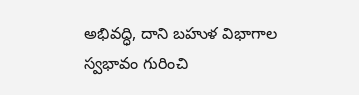అభివద్ధి, దాని బహుళ విభాగాల స్వభావం గురించి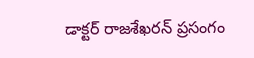డాక్టర్‌ రాజశేఖరన్‌ ప్రసంగం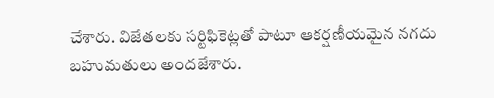చేశారు. విజేతలకు సర్టిఫికెట్లతో పాటూ ఆకర్షణీయమైన నగదు బహుమతులు అందజేశారు.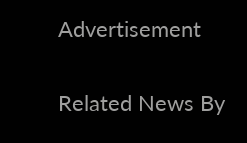Advertisement

Related News By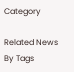Category

Related News By Tags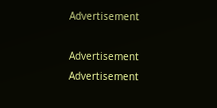Advertisement

Advertisement
Advertisement